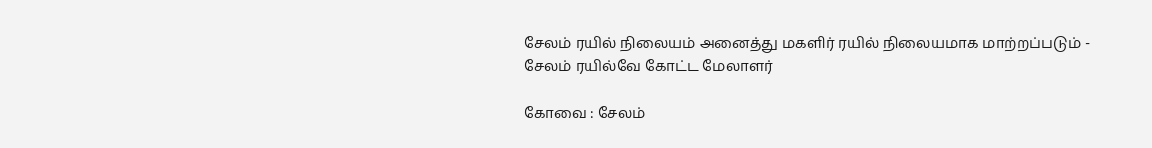சேலம் ரயில் நிலையம் அனைத்து மகளிர் ரயில் நிலையமாக மாற்றப்படும் - சேலம் ரயில்வே கோட்ட மேலாளர்

கோவை : சேலம்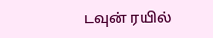டவுன் ரயில்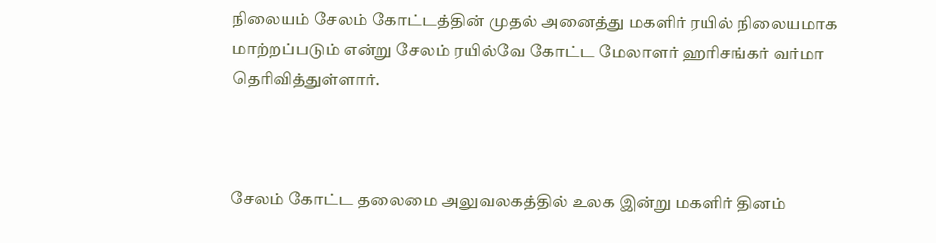நிலையம் சேலம் கோட்டத்தின் முதல் அனைத்து மகளிர் ரயில் நிலையமாக மாற்றப்படும் என்று சேலம் ரயில்வே கோட்ட மேலாளர் ஹரிசங்கர் வர்மா தெரிவித்துள்ளார்.



சேலம் கோட்ட தலைமை அலுவலகத்தில் உலக இன்று மகளிர் தினம்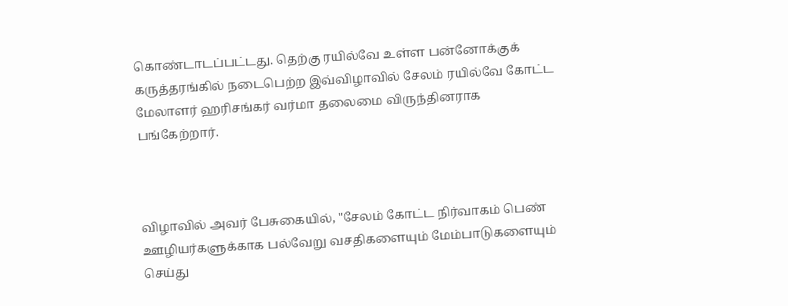கொண்டாடப்பட்டது. தெற்கு ரயில்வே உள்ள பன்னோக்குக் கருத்தரங்கில் நடைபெற்ற இவ்விழாவில் சேலம் ரயில்வே கோட்ட மேலாளர் ஹரிசங்கர் வர்மா தலைமை விருந்தினராக பங்கேற்றார்.



விழாவில் அவர் பேசுகையில், "சேலம் கோட்ட நிர்வாகம் பெண் ஊழியர்களுக்காக பல்வேறு வசதிகளையும் மேம்பாடுகளையும் செய்து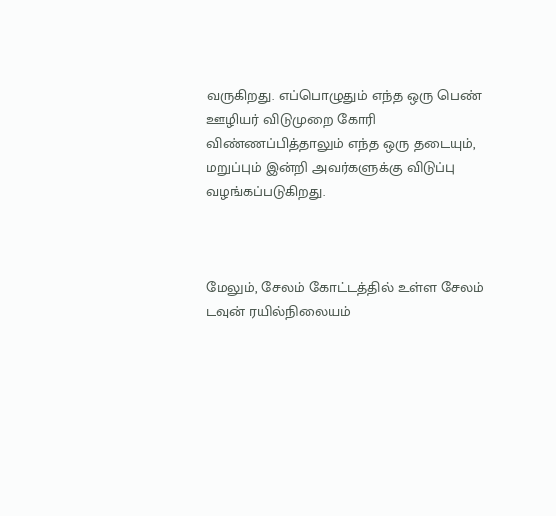வருகிறது. எப்பொழுதும் எந்த ஒரு பெண் ஊழியர் விடுமுறை கோரி விண்ணப்பித்தாலும் எந்த ஒரு தடையும், மறுப்பும் இன்றி அவர்களுக்கு விடுப்பு வழங்கப்படுகிறது.



மேலும், சேலம் கோட்டத்தில் உள்ள சேலம் டவுன் ரயில்நிலையம்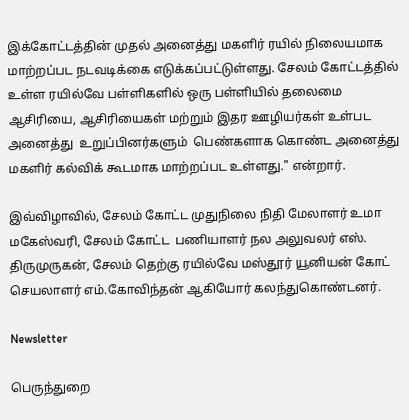இக்கோட்டத்தின் முதல் அனைத்து மகளிர் ரயில் நிலையமாக மாற்றப்பட நடவடிக்கை எடுக்கப்பட்டுள்ளது. சேலம் கோட்டத்தில் உள்ள ரயில்வே பள்ளிகளில் ஒரு பள்ளியில் தலைமை ஆசிரியை, ஆசிரியைகள் மற்றும் இதர ஊழியர்கள் உள்பட அனைத்து  உறுப்பினர்களும்  பெண்களாக கொண்ட அனைத்து மகளிர் கல்விக் கூடமாக மாற்றப்பட உள்ளது." என்றார்.

இவ்விழாவில், சேலம் கோட்ட முதுநிலை நிதி மேலாளர் உமா மகேஸ்வரி, சேலம் கோட்ட  பணியாளர் நல அலுவலர் எஸ். திருமுருகன், சேலம் தெற்கு ரயில்வே மஸ்தூர் யூனியன் கோட் செயலாளர் எம்.கோவிந்தன் ஆகியோர் கலந்துகொண்டனர்.

Newsletter

பெருந்துறை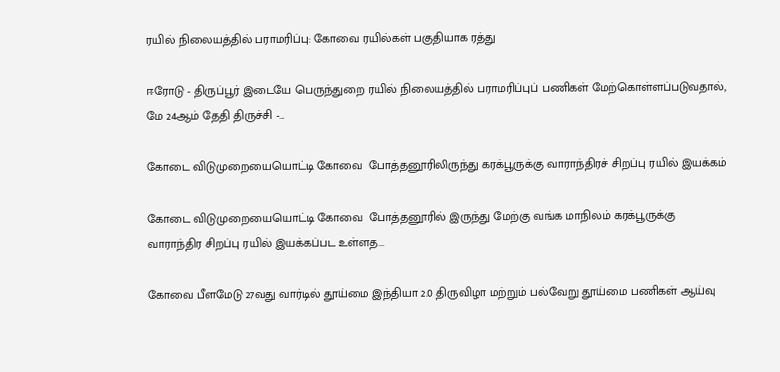ரயில் நிலையத்தில் பராமரிப்பு: கோவை ரயில்கள் பகுதியாக ரத்து

ஈரோடு - திருப்பூர் இடையே பெருந்துறை ரயில் நிலையத்தில் பராமரிப்புப் பணிகள் மேற்கொள்ளப்படுவதால், மே 24ஆம் தேதி திருச்சி -...

கோடை விடுமுறையையொட்டி கோவை  போத்தனூரிலிருந்து கரக்பூருக்கு வாராந்திரச் சிறப்பு ரயில் இயக்கம்

கோடை விடுமுறையையொட்டி கோவை  போத்தனூரில் இருந்து மேற்கு வங்க மாநிலம் கரக்பூருக்கு வாராந்திர சிறப்பு ரயில் இயக்கப்பட உள்ளத...

கோவை பீளமேடு 27வது வார்டில் தூய்மை இந்தியா 2.0 திருவிழா மற்றும் பல்வேறு தூய்மை பணிகள் ஆய்வு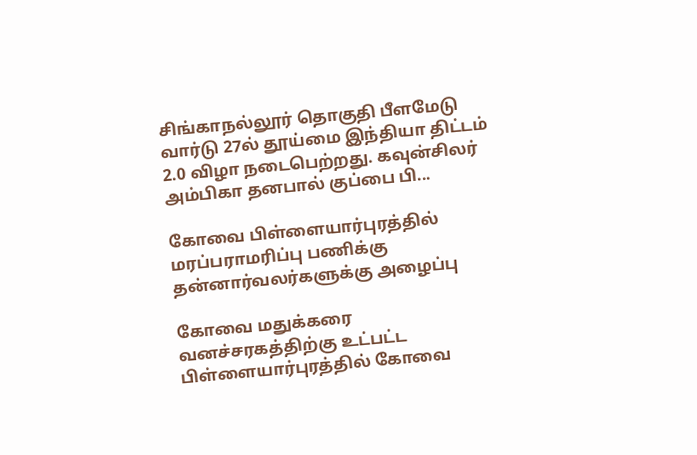சிங்காநல்லூர் தொகுதி பீளமேடு வார்டு 27ல் தூய்மை இந்தியா திட்டம் 2.0 விழா நடைபெற்றது. கவுன்சிலர் அம்பிகா தனபால் குப்பை பி...

கோவை பிள்ளையார்புரத்தில் மரப்பராமரிப்பு பணிக்கு  தன்னார்வலர்களுக்கு அழைப்பு

கோவை மதுக்கரை வனச்சரகத்திற்கு உட்பட்ட பிள்ளையார்புரத்தில் கோவை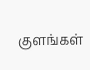குளங்கள்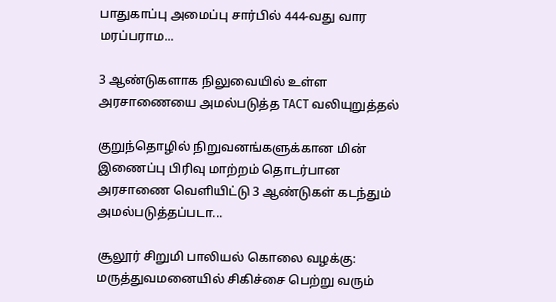பாதுகாப்பு அமைப்பு சார்பில் 444-வது வார மரப்பராம...

3 ஆண்டுகளாக நிலுவையில் உள்ள அரசாணையை அமல்படுத்த TACT வலியுறுத்தல்

குறுந்தொழில் நிறுவனங்களுக்கான மின் இணைப்பு பிரிவு மாற்றம் தொடர்பான அரசாணை வெளியிட்டு 3 ஆண்டுகள் கடந்தும் அமல்படுத்தப்படா...

சூலூர் சிறுமி பாலியல் கொலை வழக்கு: மருத்துவமனையில் சிகிச்சை பெற்று வரும்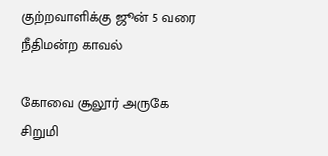குற்றவாளிக்கு ஜூன் 5 வரை நீதிமன்ற காவல்

கோவை சூலூர் அருகே சிறுமி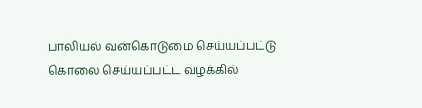பாலியல் வன்கொடுமை செய்யப்பட்டு கொலை செய்யப்பட்ட வழக்கில்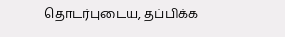தொடர்புடைய, தப்பிக்க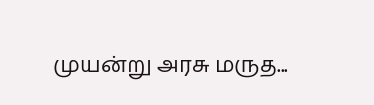முயன்று அரசு மருத...